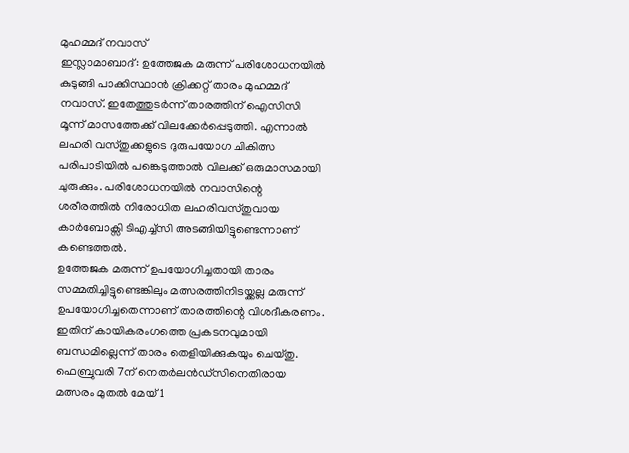മുഹമ്മദ് നവാസ്
ഇസ്ലാമാബാദ്: ഉത്തേജക മരുന്ന് പരിശോധനയിൽ കുടുങ്ങി പാക്കിസ്ഥാൻ ക്രിക്കറ്റ് താരം മുഹമ്മദ് നവാസ്. ഇതേത്തുടർന്ന് താരത്തിന് ഐസിസി മൂന്ന് മാസത്തേക്ക് വിലക്കേർപ്പെടുത്തി. എന്നാൽ ലഹരി വസ്തുക്കളുടെ ദുരുപയോഗ ചികിത്സ പരിപാടിയിൽ പങ്കെടുത്താൽ വിലക്ക് ഒരുമാസമായി ചുരുക്കും. പരിശോധനയിൽ നവാസിന്റെ ശരീരത്തിൽ നിരോധിത ലഹരിവസ്തുവായ കാർബോക്സി ടിഎച്ച്സി അടങ്ങിയിട്ടുണ്ടെന്നാണ് കണ്ടെത്തൽ.
ഉത്തേജക മരുന്ന് ഉപയോഗിച്ചതായി താരം സമ്മതിച്ചിട്ടുണ്ടെങ്കിലും മത്സരത്തിനിടയ്ക്കല്ല മരുന്ന് ഉപയോഗിച്ചതെന്നാണ് താരത്തിന്റെ വിശദീകരണം. ഇതിന് കായികരംഗത്തെ പ്രകടനവുമായി ബന്ധമില്ലെന്ന് താരം തെളിയിക്കുകയും ചെയ്തു.
ഫെബ്രുവരി 7ന് നെതർലൻഡ്സിനെതിരായ മത്സരം മുതൽ മേയ് 1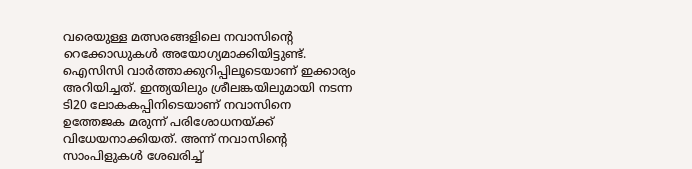വരെയുള്ള മത്സരങ്ങളിലെ നവാസിന്റെ റെക്കോഡുകൾ അയോഗ്യമാക്കിയിട്ടുണ്ട്. ഐസിസി വാർത്താക്കുറിപ്പിലൂടെയാണ് ഇക്കാര്യം അറിയിച്ചത്. ഇന്ത്യയിലും ശ്രീലങ്കയിലുമായി നടന്ന ടി20 ലോകകപ്പിനിടെയാണ് നവാസിനെ ഉത്തേജക മരുന്ന് പരിശോധനയ്ക്ക് വിധേയനാക്കിയത്. അന്ന് നവാസിന്റെ സാംപിളുകൾ ശേഖരിച്ച്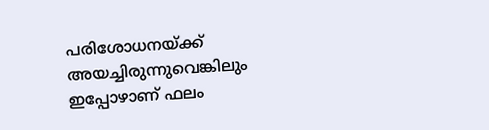പരിശോധനയ്ക്ക് അയച്ചിരുന്നുവെങ്കിലും ഇപ്പോഴാണ് ഫലം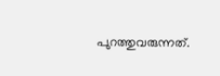പുറത്തുവരുന്നത്.